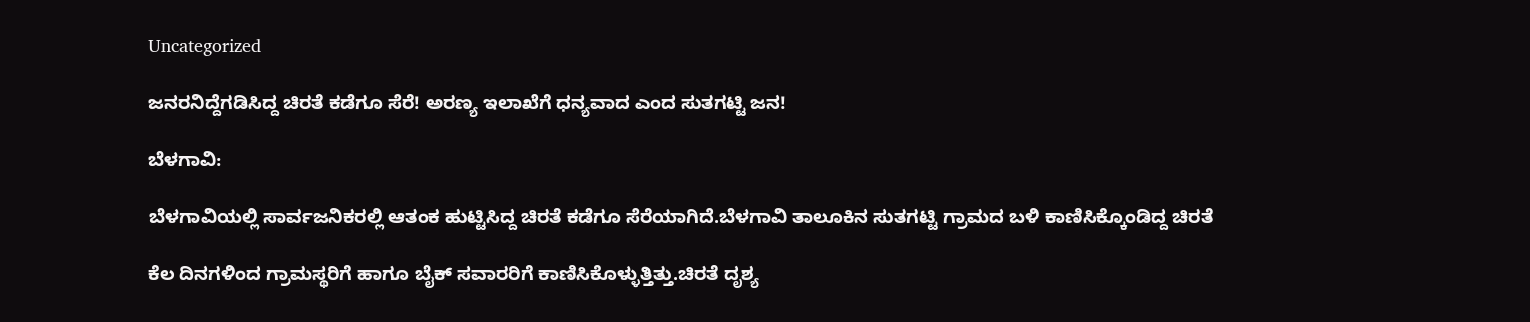Uncategorized

ಜನರನಿದ್ದೆಗಡಿಸಿದ್ದ ಚಿರತೆ ಕಡೆಗೂ ಸೆರೆ! ಅರಣ್ಯ ಇಲಾಖೆಗೆ ಧನ್ಯವಾದ ಎಂದ ಸುತಗಟ್ಟಿ ಜನ!

ಬೆಳಗಾವಿ:

ಬೆಳಗಾವಿಯಲ್ಲಿ ಸಾರ್ವಜನಿಕರಲ್ಲಿ ಆತಂಕ ಹುಟ್ಟಿಸಿದ್ದ ಚಿರತೆ ಕಡೆಗೂ ಸೆರೆಯಾಗಿದೆ.ಬೆಳಗಾವಿ ತಾಲೂಕಿನ ಸುತಗಟ್ಟಿ ಗ್ರಾಮದ ಬಳಿ ಕಾಣಿಸಿಕ್ಕೊಂಡಿದ್ದ ಚಿರತೆ

ಕೆಲ ದಿನಗಳಿಂದ ಗ್ರಾಮಸ್ಥರಿಗೆ ಹಾಗೂ ಬೈಕ್ ಸವಾರರಿಗೆ ಕಾಣಿಸಿಕೊಳ್ಳುತ್ತಿತ್ತು.ಚಿರತೆ ದೃಶ್ಯ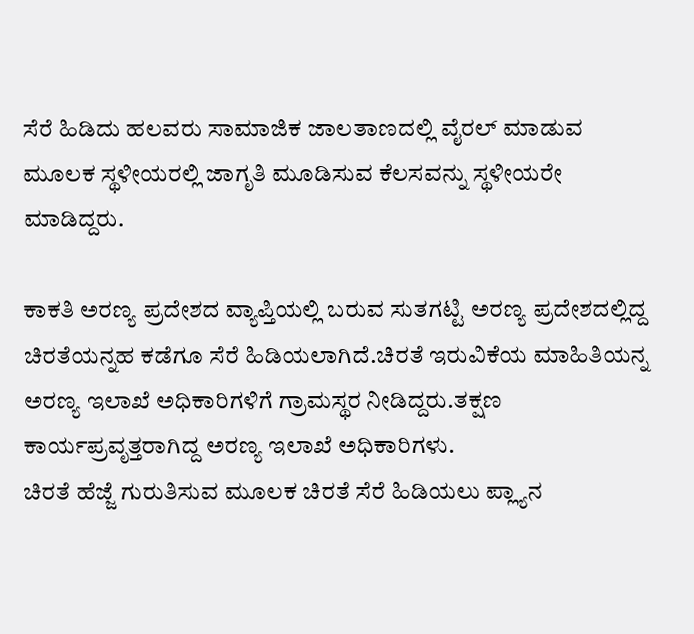ಸೆರೆ ಹಿಡಿದು ಹಲವರು ಸಾಮಾಜಿಕ ಜಾಲತಾಣದಲ್ಲಿ ವೈರಲ್ ಮಾಡುವ ಮೂಲಕ ಸ್ಥಳೀಯರಲ್ಲಿ ಜಾಗೃತಿ ಮೂಡಿಸುವ ಕೆಲಸವನ್ನು ಸ್ಥಳೀಯರೇ ಮಾಡಿದ್ದರು.

ಕಾಕತಿ ಅರಣ್ಯ ಪ್ರದೇಶದ ವ್ಯಾಪ್ತಿಯಲ್ಲಿ ಬರುವ ಸುತಗಟ್ಟಿ ಅರಣ್ಯ ಪ್ರದೇಶದಲ್ಲಿದ್ದ ಚಿರತೆಯನ್ನಹ ಕಡೆಗೂ ಸೆರೆ ಹಿಡಿಯಲಾಗಿದೆ.ಚಿರತೆ ಇರುವಿಕೆಯ ಮಾಹಿತಿಯನ್ನ ಅರಣ್ಯ ಇಲಾಖೆ ಅಧಿಕಾರಿಗಳಿಗೆ ಗ್ರಾಮಸ್ಥರ ನೀಡಿದ್ದರು.ತಕ್ಷಣ ಕಾರ್ಯಪ್ರವೃತ್ತರಾಗಿದ್ದ ಅರಣ್ಯ ಇಲಾಖೆ ಅಧಿಕಾರಿಗಳು.
ಚಿರತೆ ಹೆಜ್ಜೆ ಗುರುತಿಸುವ ಮೂಲಕ ಚಿರತೆ ಸೆರೆ ಹಿಡಿಯಲು ಪ್ಲ್ಯಾನ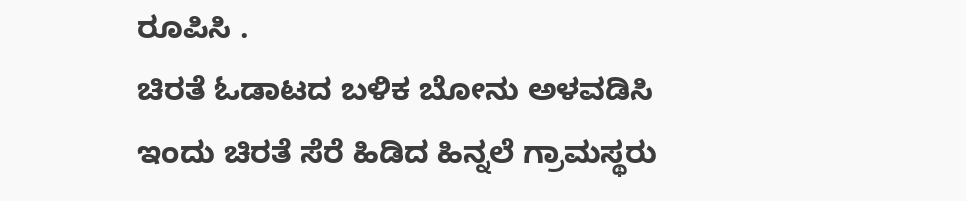ರೂಪಿಸಿ .
ಚಿರತೆ ಓಡಾಟದ ಬಳಿಕ ಬೋನು ಅಳವಡಿಸಿ ಇಂದು ಚಿರತೆ ಸೆರೆ ಹಿಡಿದ ಹಿನ್ನಲೆ ಗ್ರಾಮಸ್ಥರು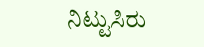ನಿಟ್ಟುಸಿರು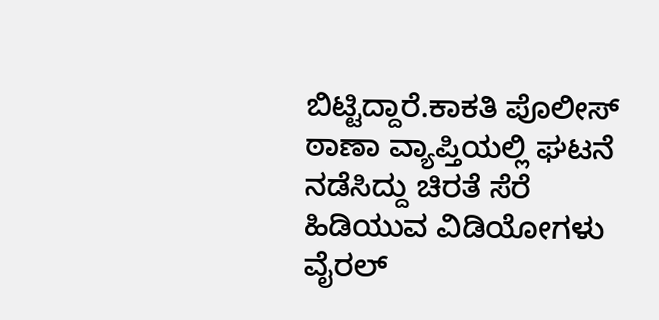ಬಿಟ್ಟಿದ್ದಾರೆ.ಕಾಕತಿ ಪೊಲೀಸ್ ಠಾಣಾ ವ್ಯಾಪ್ತಿಯಲ್ಲಿ ಘಟನೆ ನಡೆಸಿದ್ದು ಚಿರತೆ ಸೆರೆ ಹಿಡಿಯುವ ವಿಡಿಯೋಗಳು ವೈರಲ್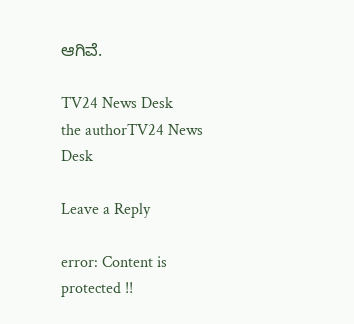ಆಗಿವೆ‌.

TV24 News Desk
the authorTV24 News Desk

Leave a Reply

error: Content is protected !!